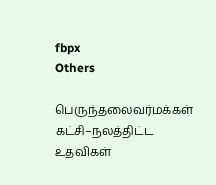fbpx
Others

பெருந்தலைவர்மக்கள் கட்சி–நலத்திட்ட உதவிகள்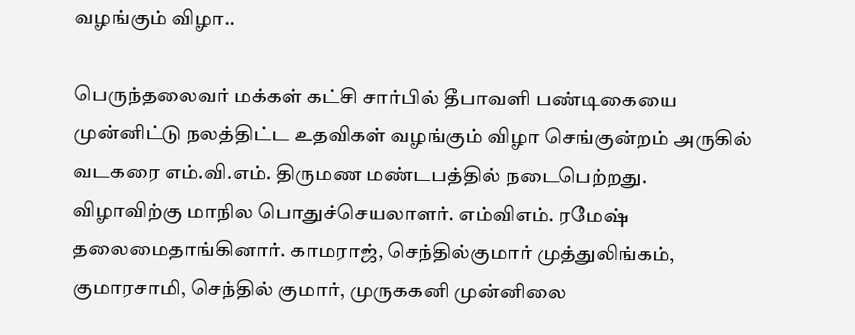வழங்கும் விழா..

பெருந்தலைவர் மக்கள் கட்சி சார்பில் தீபாவளி பண்டிகையை முன்னிட்டு நலத்திட்ட உதவிகள் வழங்கும் விழா செங்குன்றம் அருகில் வடகரை எம்.வி.எம். திருமண மண்டபத்தில் நடைபெற்றது.
விழாவிற்கு மாநில பொதுச்செயலாளர். எம்விஎம். ரமேஷ் தலைமைதாங்கினார். காமராஜ், செந்தில்குமார் முத்துலிங்கம், குமாரசாமி, செந்தில் குமார், முருககனி முன்னிலை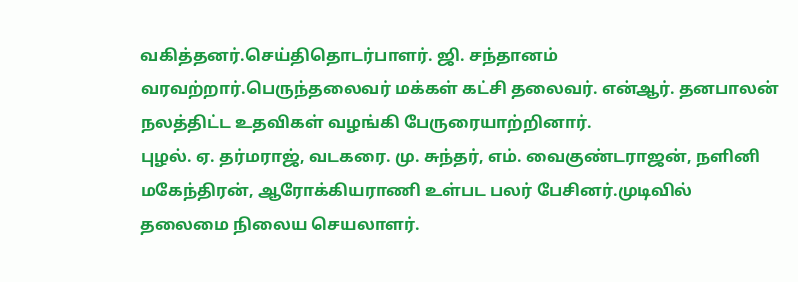வகித்தனர்.செய்திதொடர்பாளர். ஜி. சந்தானம் வரவற்றார்.பெருந்தலைவர் மக்கள் கட்சி தலைவர். என்ஆர். தனபாலன் நலத்திட்ட உதவிகள் வழங்கி பேருரையாற்றினார்.
புழல். ஏ. தர்மராஜ், வடகரை. மு. சுந்தர், எம். வைகுண்டராஜன், நளினி மகேந்திரன், ஆரோக்கியராணி உள்பட பலர் பேசினர்.முடிவில் தலைமை நிலைய செயலாளர்.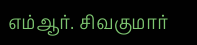எம்ஆர். சிவகுமார்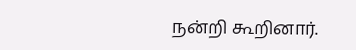நன்றி கூறினார்.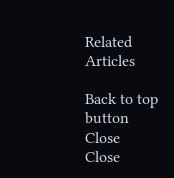Related Articles

Back to top button
Close
Close